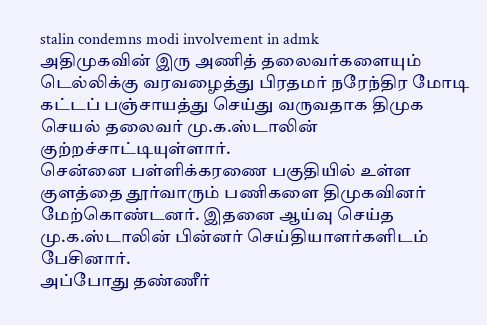stalin condemns modi involvement in admk
அதிமுகவின் இரு அணித் தலைவர்களையும் டெல்லிக்கு வரவழைத்து பிரதமர் நரேந்திர மோடி கட்டப் பஞ்சாயத்து செய்து வருவதாக திமுக செயல் தலைவர் மு.க.ஸ்டாலின் குற்றச்சாட்டியுள்ளார்.
சென்னை பள்ளிக்கரணை பகுதியில் உள்ள குளத்தை தூர்வாரும் பணிகளை திமுகவினர் மேற்கொண்டனர். இதனை ஆய்வு செய்த மு.க.ஸ்டாலின் பின்னர் செய்தியாளர்களிடம் பேசினார்.
அப்போது தண்ணீர்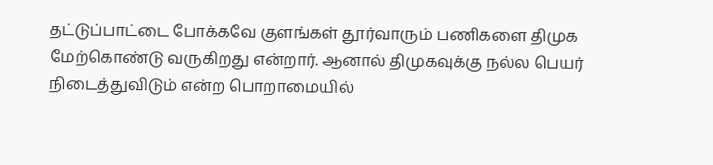தட்டுப்பாட்டை போக்கவே குளங்கள் தூர்வாரும் பணிகளை திமுக மேற்கொண்டு வருகிறது என்றார். ஆனால் திமுகவுக்கு நல்ல பெயர் நிடைத்துவிடும் என்ற பொறாமையில்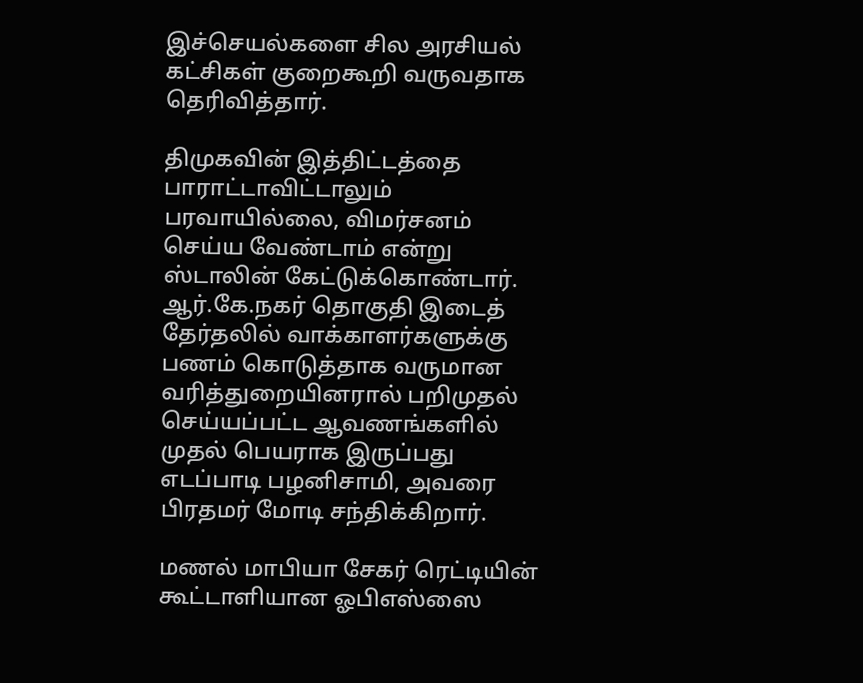இச்செயல்களை சில அரசியல் கட்சிகள் குறைகூறி வருவதாக தெரிவித்தார்.

திமுகவின் இத்திட்டத்தை பாராட்டாவிட்டாலும் பரவாயில்லை, விமர்சனம் செய்ய வேண்டாம் என்று ஸ்டாலின் கேட்டுக்கொண்டார்.
ஆர்.கே.நகர் தொகுதி இடைத் தேர்தலில் வாக்காளர்களுக்கு பணம் கொடுத்தாக வருமான வரித்துறையினரால் பறிமுதல் செய்யப்பட்ட ஆவணங்களில் முதல் பெயராக இருப்பது எடப்பாடி பழனிசாமி, அவரை பிரதமர் மோடி சந்திக்கிறார்.

மணல் மாபியா சேகர் ரெட்டியின் கூட்டாளியான ஓபிஎஸ்ஸை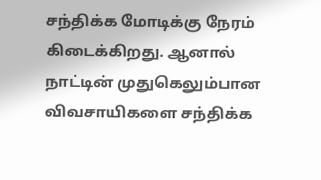சந்திக்க மோடிக்கு நேரம் கிடைக்கிறது. ஆனால் நாட்டின் முதுகெலும்பான விவசாயிகளை சந்திக்க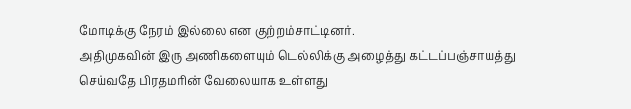மோடிக்கு நேரம் இல்லை என குற்றம்சாட்டினர்.
அதிமுகவின் இரு அணிகளையும் டெல்லிக்கு அழைத்து கட்டப்பஞ்சாயத்து செய்வதே பிரதமரின் வேலையாக உள்ளது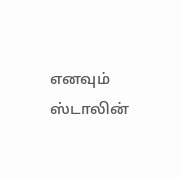எனவும் ஸ்டாலின்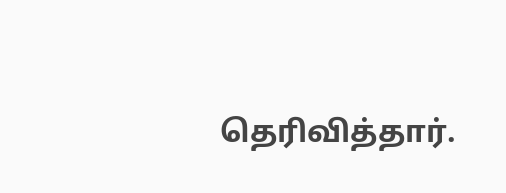தெரிவித்தார்.